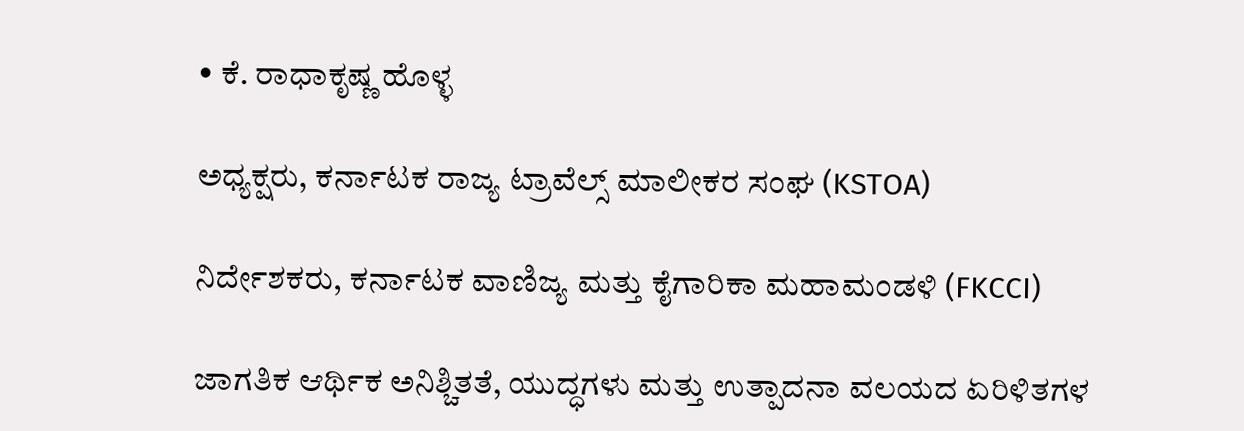• ಕೆ. ರಾಧಾಕೃಷ್ಣ ಹೊಳ್ಳ

ಅಧ್ಯಕ್ಷರು, ಕರ್ನಾಟಕ ರಾಜ್ಯ ಟ್ರಾವೆಲ್ಸ್ ಮಾಲೀಕರ ಸಂಘ (KSTOA)

ನಿರ್ದೇಶಕರು, ಕರ್ನಾಟಕ ವಾಣಿಜ್ಯ ಮತ್ತು ಕೈಗಾರಿಕಾ ಮಹಾಮಂಡಳಿ (FKCCI)

ಜಾಗತಿಕ ಆರ್ಥಿಕ ಅನಿಶ್ಚಿತತೆ, ಯುದ್ಧಗಳು ಮತ್ತು ಉತ್ಪಾದನಾ ವಲಯದ ಏರಿಳಿತಗಳ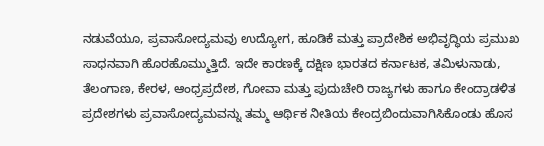ನಡುವೆಯೂ, ಪ್ರವಾಸೋದ್ಯಮವು ಉದ್ಯೋಗ, ಹೂಡಿಕೆ ಮತ್ತು ಪ್ರಾದೇಶಿಕ ಅಭಿವೃದ್ಧಿಯ ಪ್ರಮುಖ ಸಾಧನವಾಗಿ ಹೊರಹೊಮ್ಮುತ್ತಿದೆ. ಇದೇ ಕಾರಣಕ್ಕೆ ದಕ್ಷಿಣ ಭಾರತದ ಕರ್ನಾಟಕ, ತಮಿಳುನಾಡು, ತೆಲಂಗಾಣ, ಕೇರಳ, ಆಂಧ್ರಪ್ರದೇಶ, ಗೋವಾ ಮತ್ತು ಪುದುಚೇರಿ ರಾಜ್ಯಗಳು ಹಾಗೂ ಕೇಂದ್ರಾಡಳಿತ ಪ್ರದೇಶಗಳು ಪ್ರವಾಸೋದ್ಯಮವನ್ನು ತಮ್ಮ ಆರ್ಥಿಕ ನೀತಿಯ ಕೇಂದ್ರಬಿಂದುವಾಗಿಸಿಕೊಂಡು ಹೊಸ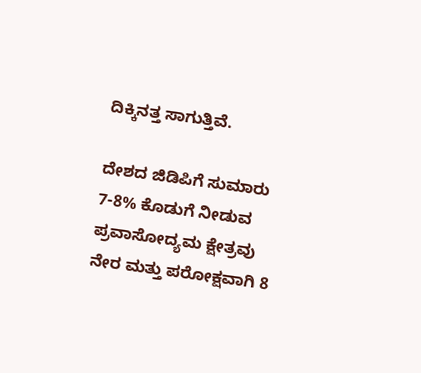ದಿಕ್ಕಿನತ್ತ ಸಾಗುತ್ತಿವೆ.

ದೇಶದ ಜಿಡಿಪಿಗೆ ಸುಮಾರು 7-8% ಕೊಡುಗೆ ನೀಡುವ ಪ್ರವಾಸೋದ್ಯಮ ಕ್ಷೇತ್ರವು ನೇರ ಮತ್ತು ಪರೋಕ್ಷವಾಗಿ 8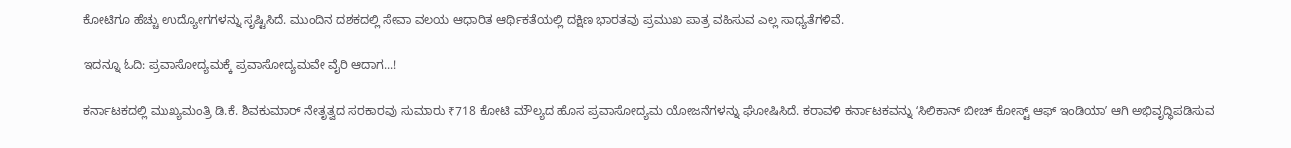ಕೋಟಿಗೂ ಹೆಚ್ಚು ಉದ್ಯೋಗಗಳನ್ನು ಸೃಷ್ಟಿಸಿದೆ. ಮುಂದಿನ ದಶಕದಲ್ಲಿ ಸೇವಾ ವಲಯ ಆಧಾರಿತ ಆರ್ಥಿಕತೆಯಲ್ಲಿ ದಕ್ಷಿಣ ಭಾರತವು ಪ್ರಮುಖ ಪಾತ್ರ ವಹಿಸುವ ಎಲ್ಲ ಸಾಧ್ಯತೆಗಳಿವೆ.

ಇದನ್ನೂ ಓದಿ: ಪ್ರವಾಸೋದ್ಯಮಕ್ಕೆ ಪ್ರವಾಸೋದ್ಯಮವೇ ವೈರಿ ಆದಾಗ...!

ಕರ್ನಾಟಕದಲ್ಲಿ ಮುಖ್ಯಮಂತ್ರಿ ಡಿ.ಕೆ. ಶಿವಕುಮಾರ್ ನೇತೃತ್ವದ ಸರಕಾರವು ಸುಮಾರು ₹718 ಕೋಟಿ ಮೌಲ್ಯದ ಹೊಸ ಪ್ರವಾಸೋದ್ಯಮ ಯೋಜನೆಗಳನ್ನು ಘೋಷಿಸಿದೆ. ಕರಾವಳಿ ಕರ್ನಾಟಕವನ್ನು ʻಸಿಲಿಕಾನ್ ಬೀಚ್ ಕೋಸ್ಟ್ ಆಫ್ ಇಂಡಿಯಾʼ ಆಗಿ ಅಭಿವೃದ್ಧಿಪಡಿಸುವ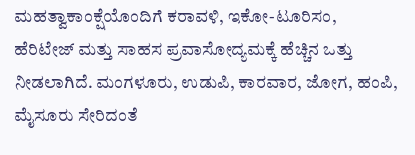ಮಹತ್ವಾಕಾಂಕ್ಷೆಯೊಂದಿಗೆ ಕರಾವಳಿ, ಇಕೋ-ಟೂರಿಸಂ, ಹೆರಿಟೇಜ್ ಮತ್ತು ಸಾಹಸ ಪ್ರವಾಸೋದ್ಯಮಕ್ಕೆ ಹೆಚ್ಚಿನ ಒತ್ತು ನೀಡಲಾಗಿದೆ. ಮಂಗಳೂರು, ಉಡುಪಿ, ಕಾರವಾರ, ಜೋಗ, ಹಂಪಿ, ಮೈಸೂರು ಸೇರಿದಂತೆ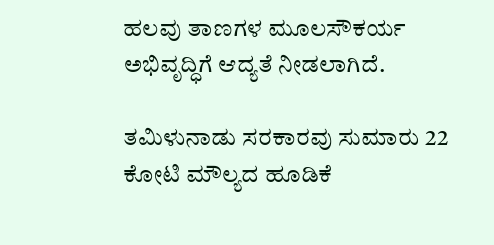ಹಲವು ತಾಣಗಳ ಮೂಲಸೌಕರ್ಯ ಅಭಿವೃದ್ಧಿಗೆ ಆದ್ಯತೆ ನೀಡಲಾಗಿದೆ.

ತಮಿಳುನಾಡು ಸರಕಾರವು ಸುಮಾರು 22 ಕೋಟಿ ಮೌಲ್ಯದ ಹೂಡಿಕೆ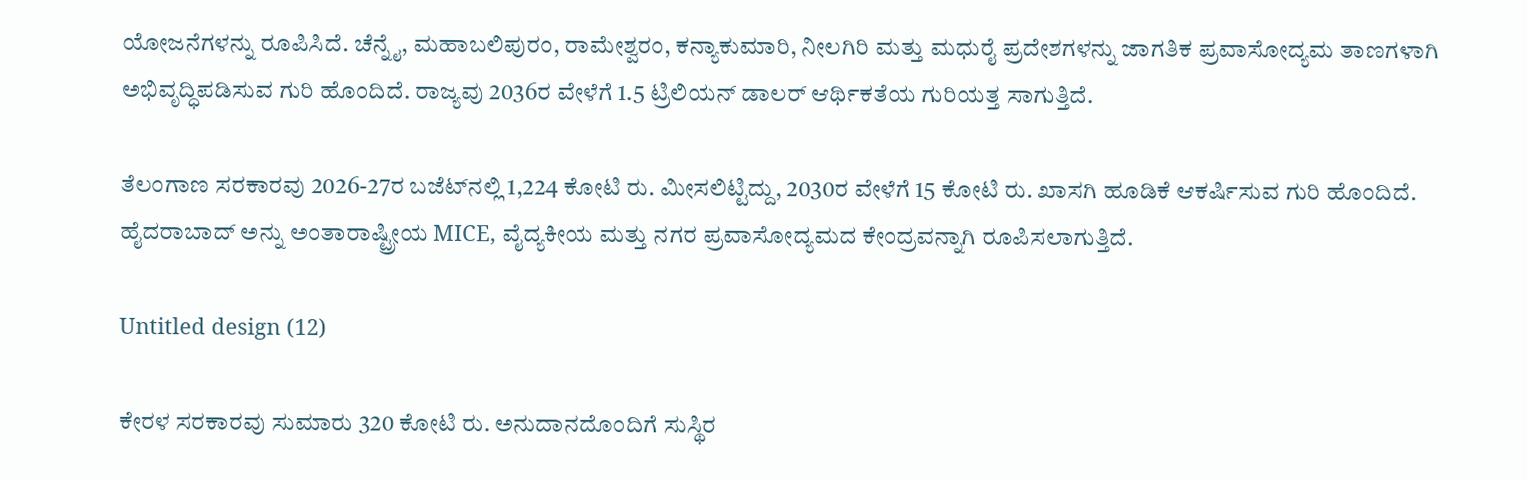ಯೋಜನೆಗಳನ್ನು ರೂಪಿಸಿದೆ. ಚೆನ್ನೈ, ಮಹಾಬಲಿಪುರಂ, ರಾಮೇಶ್ವರಂ, ಕನ್ಯಾಕುಮಾರಿ, ನೀಲಗಿರಿ ಮತ್ತು ಮಧುರೈ ಪ್ರದೇಶಗಳನ್ನು ಜಾಗತಿಕ ಪ್ರವಾಸೋದ್ಯಮ ತಾಣಗಳಾಗಿ ಅಭಿವೃದ್ಧಿಪಡಿಸುವ ಗುರಿ ಹೊಂದಿದೆ. ರಾಜ್ಯವು 2036ರ ವೇಳೆಗೆ 1.5 ಟ್ರಿಲಿಯನ್ ಡಾಲರ್ ಆರ್ಥಿಕತೆಯ ಗುರಿಯತ್ತ ಸಾಗುತ್ತಿದೆ.

ತೆಲಂಗಾಣ ಸರಕಾರವು 2026-27ರ ಬಜೆಟ್‌ನಲ್ಲಿ 1,224 ಕೋಟಿ ರು. ಮೀಸಲಿಟ್ಟಿದ್ದು, 2030ರ ವೇಳೆಗೆ 15 ಕೋಟಿ ರು. ಖಾಸಗಿ ಹೂಡಿಕೆ ಆಕರ್ಷಿಸುವ ಗುರಿ ಹೊಂದಿದೆ. ಹೈದರಾಬಾದ್ ಅನ್ನು ಅಂತಾರಾಷ್ಟ್ರೀಯ MICE, ವೈದ್ಯಕೀಯ ಮತ್ತು ನಗರ ಪ್ರವಾಸೋದ್ಯಮದ ಕೇಂದ್ರವನ್ನಾಗಿ ರೂಪಿಸಲಾಗುತ್ತಿದೆ.

Untitled design (12)

ಕೇರಳ ಸರಕಾರವು ಸುಮಾರು 320 ಕೋಟಿ ರು. ಅನುದಾನದೊಂದಿಗೆ ಸುಸ್ಥಿರ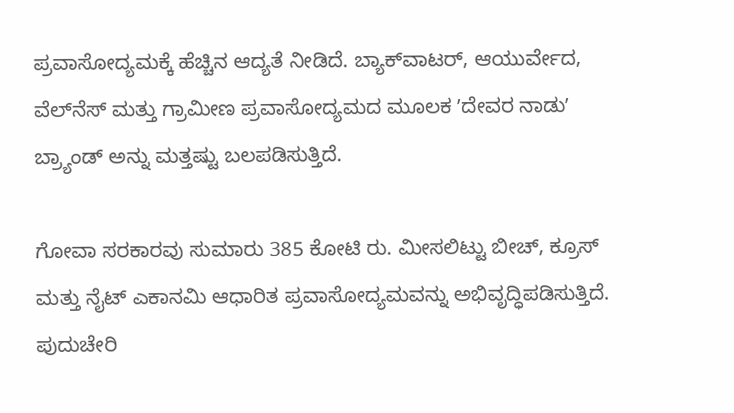ಪ್ರವಾಸೋದ್ಯಮಕ್ಕೆ ಹೆಚ್ಚಿನ ಆದ್ಯತೆ ನೀಡಿದೆ. ಬ್ಯಾಕ್‌ವಾಟರ್, ಆಯುರ್ವೇದ, ವೆಲ್‌ನೆಸ್ ಮತ್ತು ಗ್ರಾಮೀಣ ಪ್ರವಾಸೋದ್ಯಮದ ಮೂಲಕ ʼದೇವರ ನಾಡುʼ ಬ್ರ್ಯಾಂಡ್ ಅನ್ನು ಮತ್ತಷ್ಟು ಬಲಪಡಿಸುತ್ತಿದೆ.

ಗೋವಾ ಸರಕಾರವು ಸುಮಾರು 385 ಕೋಟಿ ರು. ಮೀಸಲಿಟ್ಟು ಬೀಚ್, ಕ್ರೂಸ್ ಮತ್ತು ನೈಟ್ ಎಕಾನಮಿ ಆಧಾರಿತ ಪ್ರವಾಸೋದ್ಯಮವನ್ನು ಅಭಿವೃದ್ಧಿಪಡಿಸುತ್ತಿದೆ. ಪುದುಚೇರಿ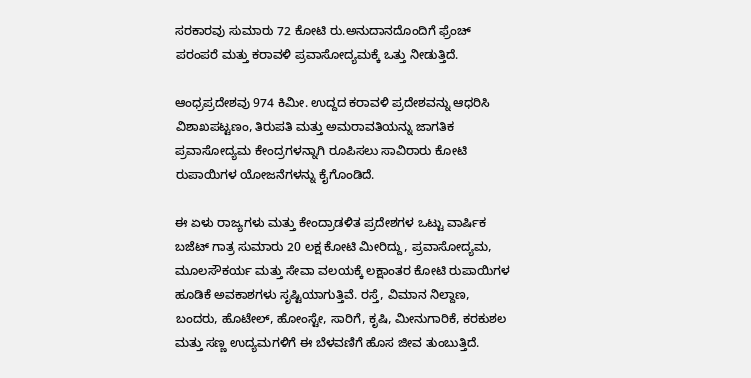ಸರಕಾರವು ಸುಮಾರು 72 ಕೋಟಿ ರು.ಅನುದಾನದೊಂದಿಗೆ ಫ್ರೆಂಚ್ ಪರಂಪರೆ ಮತ್ತು ಕರಾವಳಿ ಪ್ರವಾಸೋದ್ಯಮಕ್ಕೆ ಒತ್ತು ನೀಡುತ್ತಿದೆ.

ಆಂಧ್ರಪ್ರದೇಶವು 974 ಕಿಮೀ. ಉದ್ದದ ಕರಾವಳಿ ಪ್ರದೇಶವನ್ನು ಆಧರಿಸಿ ವಿಶಾಖಪಟ್ಟಣಂ, ತಿರುಪತಿ ಮತ್ತು ಅಮರಾವತಿಯನ್ನು ಜಾಗತಿಕ ಪ್ರವಾಸೋದ್ಯಮ ಕೇಂದ್ರಗಳನ್ನಾಗಿ ರೂಪಿಸಲು ಸಾವಿರಾರು ಕೋಟಿ ರುಪಾಯಿಗಳ ಯೋಜನೆಗಳನ್ನು ಕೈಗೊಂಡಿದೆ.

ಈ ಏಳು ರಾಜ್ಯಗಳು ಮತ್ತು ಕೇಂದ್ರಾಡಳಿತ ಪ್ರದೇಶಗಳ ಒಟ್ಟು ವಾರ್ಷಿಕ ಬಜೆಟ್ ಗಾತ್ರ ಸುಮಾರು 20 ಲಕ್ಷ ಕೋಟಿ ಮೀರಿದ್ದು, ಪ್ರವಾಸೋದ್ಯಮ, ಮೂಲಸೌಕರ್ಯ ಮತ್ತು ಸೇವಾ ವಲಯಕ್ಕೆ ಲಕ್ಷಾಂತರ ಕೋಟಿ ರುಪಾಯಿಗಳ ಹೂಡಿಕೆ ಅವಕಾಶಗಳು ಸೃಷ್ಟಿಯಾಗುತ್ತಿವೆ. ರಸ್ತೆ, ವಿಮಾನ ನಿಲ್ದಾಣ, ಬಂದರು, ಹೊಟೇಲ್, ಹೋಂಸ್ಟೇ, ಸಾರಿಗೆ, ಕೃಷಿ, ಮೀನುಗಾರಿಕೆ, ಕರಕುಶಲ ಮತ್ತು ಸಣ್ಣ ಉದ್ಯಮಗಳಿಗೆ ಈ ಬೆಳವಣಿಗೆ ಹೊಸ ಜೀವ ತುಂಬುತ್ತಿದೆ.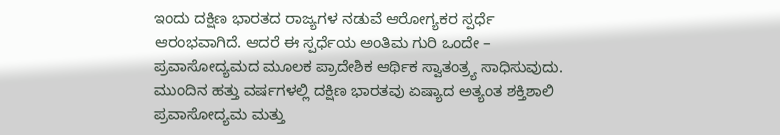ಇಂದು ದಕ್ಷಿಣ ಭಾರತದ ರಾಜ್ಯಗಳ ನಡುವೆ ಆರೋಗ್ಯಕರ ಸ್ಪರ್ಧೆ ಆರಂಭವಾಗಿದೆ. ಆದರೆ ಈ ಸ್ಪರ್ಧೆಯ ಅಂತಿಮ ಗುರಿ ಒಂದೇ – ಪ್ರವಾಸೋದ್ಯಮದ ಮೂಲಕ ಪ್ರಾದೇಶಿಕ ಆರ್ಥಿಕ ಸ್ವಾತಂತ್ರ್ಯ ಸಾಧಿಸುವುದು. ಮುಂದಿನ ಹತ್ತು ವರ್ಷಗಳಲ್ಲಿ ದಕ್ಷಿಣ ಭಾರತವು ಏಷ್ಯಾದ ಅತ್ಯಂತ ಶಕ್ತಿಶಾಲಿ ಪ್ರವಾಸೋದ್ಯಮ ಮತ್ತು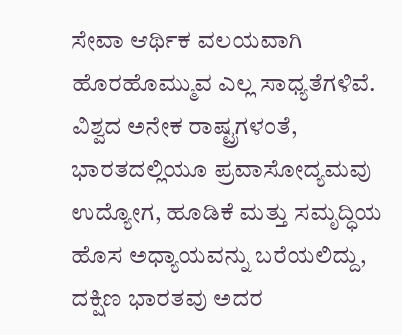ಸೇವಾ ಆರ್ಥಿಕ ವಲಯವಾಗಿ ಹೊರಹೊಮ್ಮುವ ಎಲ್ಲ ಸಾಧ್ಯತೆಗಳಿವೆ. ವಿಶ್ವದ ಅನೇಕ ರಾಷ್ಟ್ರಗಳಂತೆ, ಭಾರತದಲ್ಲಿಯೂ ಪ್ರವಾಸೋದ್ಯಮವು ಉದ್ಯೋಗ, ಹೂಡಿಕೆ ಮತ್ತು ಸಮೃದ್ಧಿಯ ಹೊಸ ಅಧ್ಯಾಯವನ್ನು ಬರೆಯಲಿದ್ದು, ದಕ್ಷಿಣ ಭಾರತವು ಅದರ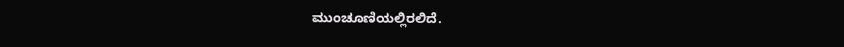ಮುಂಚೂಣಿಯಲ್ಲಿರಲಿದೆ.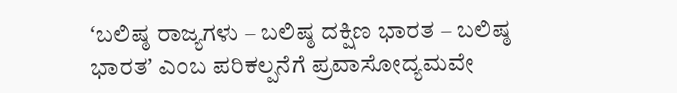ʻಬಲಿಷ್ಠ ರಾಜ್ಯಗಳು – ಬಲಿಷ್ಠ ದಕ್ಷಿಣ ಭಾರತ – ಬಲಿಷ್ಠ ಭಾರತʼ ಎಂಬ ಪರಿಕಲ್ಪನೆಗೆ ಪ್ರವಾಸೋದ್ಯಮವೇ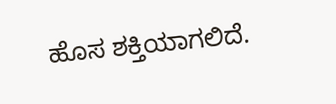ಹೊಸ ಶಕ್ತಿಯಾಗಲಿದೆ.